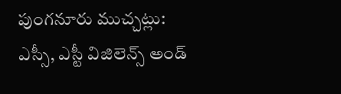పుంగనూరు ముచ్చట్లు:
ఎస్సీ, ఎస్టీ విజిలెన్స్ అండ్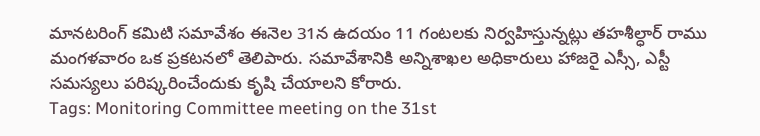మానటరింగ్ కమిటి సమావేశం ఈనెల 31న ఉదయం 11 గంటలకు నిర్వహిస్తున్నట్లు తహశీల్ధార్ రాము మంగళవారం ఒక ప్రకటనలో తెలిపారు. సమావేశానికి అన్నిశాఖల అధికారులు హాజరై ఎస్సీ, ఎస్టీ సమస్యలు పరిష్కరించేందుకు కృషి చేయాలని కోరారు.
Tags: Monitoring Committee meeting on the 31st